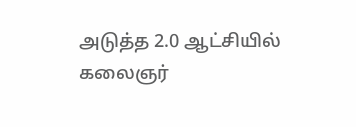அடுத்த 2.0 ஆட்சியில் கலைஞர்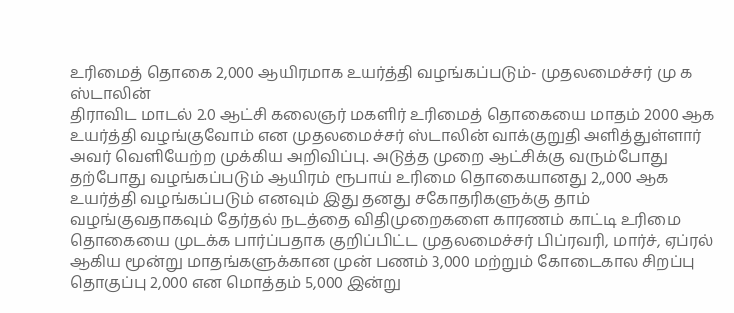உரிமைத் தொகை 2,000 ஆயிரமாக உயர்த்தி வழங்கப்படும்- முதலமைச்சர் மு க ஸ்டாலின்
திராவிட மாடல் 2.0 ஆட்சி கலைஞர் மகளிர் உரிமைத் தொகையை மாதம் 2000 ஆக உயர்த்தி வழங்குவோம் என முதலமைச்சர் ஸ்டாலின் வாக்குறுதி அளித்துள்ளார் அவர் வெளியேற்ற முக்கிய அறிவிப்பு. அடுத்த முறை ஆட்சிக்கு வரும்போது தற்போது வழங்கப்படும் ஆயிரம் ரூபாய் உரிமை தொகையானது 2,,000 ஆக உயர்த்தி வழங்கப்படும் எனவும் இது தனது சகோதரிகளுக்கு தாம் வழங்குவதாகவும் தேர்தல் நடத்தை விதிமுறைகளை காரணம் காட்டி உரிமை தொகையை முடக்க பார்ப்பதாக குறிப்பிட்ட முதலமைச்சர் பிப்ரவரி, மார்ச், ஏப்ரல் ஆகிய மூன்று மாதங்களுக்கான முன் பணம் 3,000 மற்றும் கோடைகால சிறப்பு தொகுப்பு 2,000 என மொத்தம் 5,000 இன்று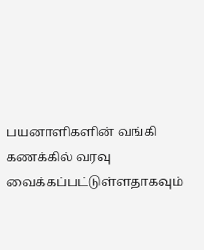பயனாளிகளின் வங்கி கணக்கில் வரவு வைக்கப்பட்டுள்ளதாகவும்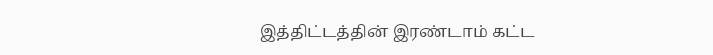இத்திட்டத்தின் இரண்டாம் கட்ட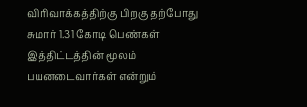விரிவாக்கத்திற்கு பிறகு தற்போது சுமார் 1.31 கோடி பெண்கள் இத்திட்டத்தின் மூலம் பயனடைவார்கள் என்றும்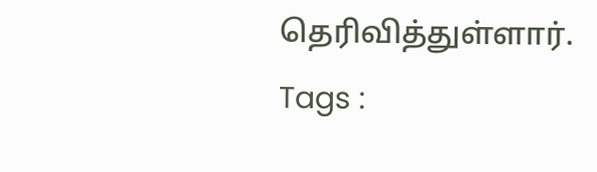தெரிவித்துள்ளார்.
Tags :